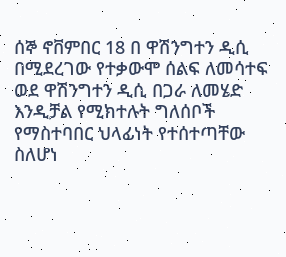ሰኞ ኖቨምበር 18 በ ዋሽንግተን ዲሲ በሚደረገው የተቃውሞ ሰልፍ ለመሳተፍ ወደ ዋሽንግተን ዲሲ በጋራ ለመሄድ እንዲቻል የሚክተሉት ግለሰቦች የማስተባበር ህላፊነት የተሰተጣቸው ስለሆነ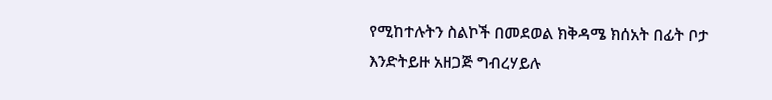የሚከተሉትን ስልኮች በመደወል ክቅዳሜ ክሰአት በፊት ቦታ እንድትይዙ አዘጋጅ ግብረሃይሉ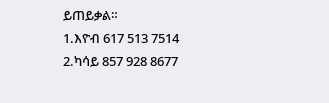ይጠይቃል።
1.እዮብ 617 513 7514
2.ካሳይ 857 928 8677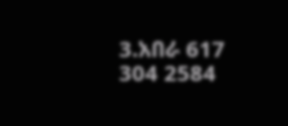3.አበራ 617 304 2584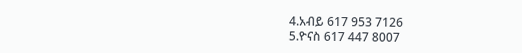4.አብይ 617 953 7126
5.ዮናስ 617 447 8007